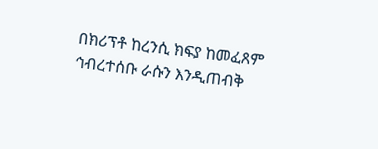በክሪፕቶ ከረንሲ ክፍያ ከመፈጸም ኅብረተሰቡ ራሱን እንዲጠብቅ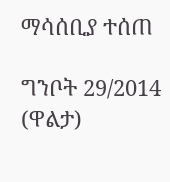ማሳሰቢያ ተሰጠ

ግንቦት 29/2014 (ዋልታ)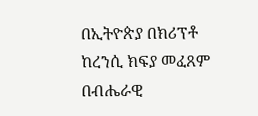በኢትዮጵያ በክሪፕቶ ከረንሲ ክፍያ መፈጸም በብሔራዊ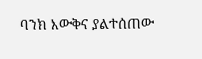ባንክ እውቅና ያልተሰጠው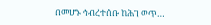በመሆኑ ኅብረተሰቡ ከሕገ ወጥ…